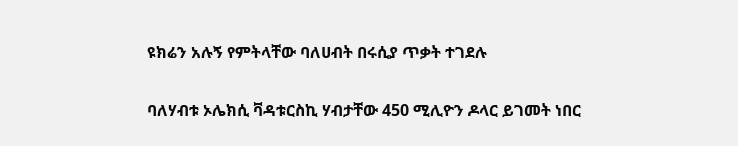ዩክሬን አሉኝ የምትላቸው ባለሀብት በሩሲያ ጥቃት ተገደሉ

ባለሃብቱ ኦሌክሲ ቫዳቱርስኪ ሃብታቸው 450 ሚሊዮን ዶላር ይገመት ነበር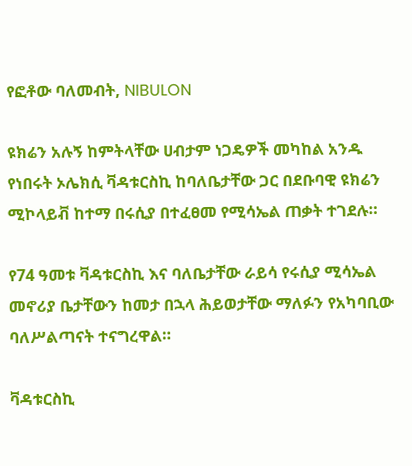የፎቶው ባለመብት, NIBULON

ዩክሬን አሉኝ ከምትላቸው ሀብታም ነጋዴዎች መካከል አንዱ የነበሩት ኦሌክሲ ቫዳቱርስኪ ከባለቤታቸው ጋር በደቡባዊ ዩክሬን ሚኮላይቭ ከተማ በሩሲያ በተፈፀመ የሚሳኤል ጠቃት ተገደሉ።

የ74 ዓመቱ ቫዳቱርስኪ እና ባለቤታቸው ራይሳ የሩሲያ ሚሳኤል መኖሪያ ቤታቸውን ከመታ በኋላ ሕይወታቸው ማለፉን የአካባቢው ባለሥልጣናት ተናግረዋል።

ቫዳቱርስኪ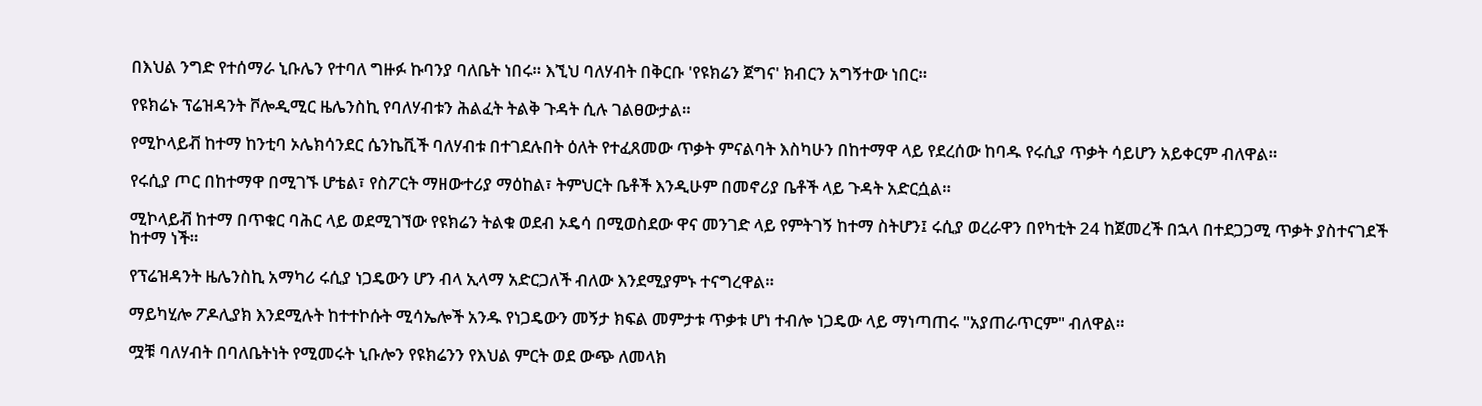በእህል ንግድ የተሰማራ ኒቡሌን የተባለ ግዙፉ ኩባንያ ባለቤት ነበሩ። እኚህ ባለሃብት በቅርቡ 'የዩክሬን ጀግና' ክብርን አግኝተው ነበር።

የዩክሬኑ ፕሬዝዳንት ቮሎዲሚር ዜሌንስኪ የባለሃብቱን ሕልፈት ትልቅ ጉዳት ሲሉ ገልፀውታል።

የሚኮላይቭ ከተማ ከንቲባ ኦሌክሳንደር ሴንኬቪች ባለሃብቱ በተገደሉበት ዕለት የተፈጸመው ጥቃት ምናልባት እስካሁን በከተማዋ ላይ የደረሰው ከባዱ የሩሲያ ጥቃት ሳይሆን አይቀርም ብለዋል።

የሩሲያ ጦር በከተማዋ በሚገኙ ሆቴል፣ የስፖርት ማዘውተሪያ ማዕከል፣ ትምህርት ቤቶች እንዲሁም በመኖሪያ ቤቶች ላይ ጉዳት አድርሷል።

ሚኮላይቭ ከተማ በጥቁር ባሕር ላይ ወደሚገኘው የዩክሬን ትልቁ ወደብ ኦዴሳ በሚወስደው ዋና መንገድ ላይ የምትገኝ ከተማ ስትሆን፤ ሩሲያ ወረራዋን በየካቲት 24 ከጀመረች በኋላ በተደጋጋሚ ጥቃት ያስተናገደች ከተማ ነች።

የፕሬዝዳንት ዜሌንስኪ አማካሪ ሩሲያ ነጋዴውን ሆን ብላ ኢላማ አድርጋለች ብለው እንደሚያምኑ ተናግረዋል።

ማይካሂሎ ፖዶሊያክ እንደሚሉት ከተተኮሱት ሚሳኤሎች አንዱ የነጋዴውን መኝታ ክፍል መምታቱ ጥቃቱ ሆነ ተብሎ ነጋዴው ላይ ማነጣጠሩ "አያጠራጥርም" ብለዋል።

ሟቹ ባለሃብት በባለቤትነት የሚመሩት ኒቡሎን የዩክሬንን የእህል ምርት ወደ ውጭ ለመላክ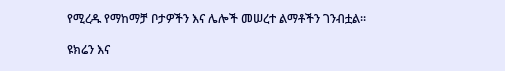የሚረዱ የማከማቻ ቦታዎችን እና ሌሎች መሠረተ ልማቶችን ገንብቷል።

ዩክሬን እና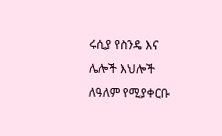ሩሲያ የስንዴ እና ሌሎች እህሎች ለዓለም የሚያቀርቡ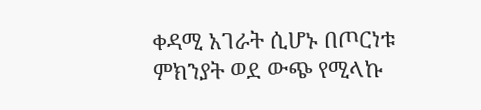ቀዳሚ አገራት ሲሆኑ በጦርነቱ ምክንያት ወደ ውጭ የሚላኩ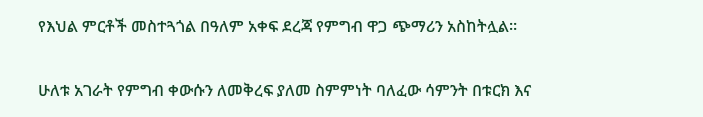የእህል ምርቶች መስተጓጎል በዓለም አቀፍ ደረጃ የምግብ ዋጋ ጭማሪን አስከትሏል።

ሁለቱ አገራት የምግብ ቀውሱን ለመቅረፍ ያለመ ስምምነት ባለፈው ሳምንት በቱርክ እና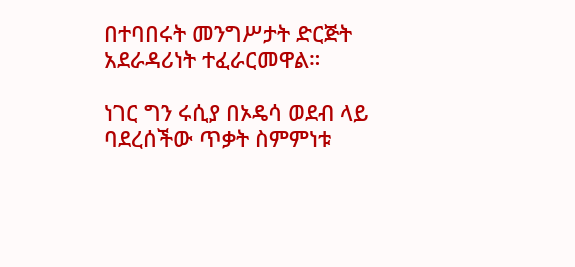በተባበሩት መንግሥታት ድርጅት አደራዳሪነት ተፈራርመዋል።

ነገር ግን ሩሲያ በኦዴሳ ወደብ ላይ ባደረሰችው ጥቃት ስምምነቱ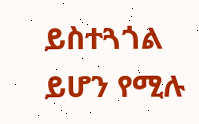ይስተጓጎል ይሆን የሚሉ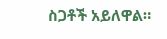ስጋቶች አይለዋል።